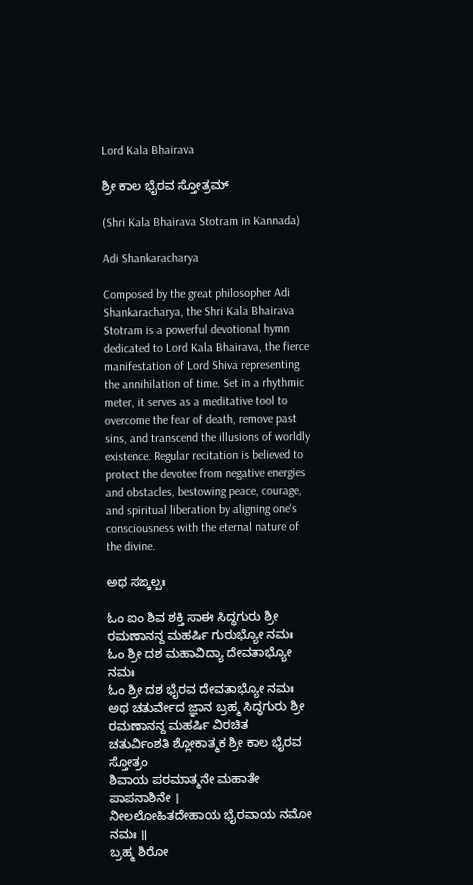Lord Kala Bhairava

ಶ್ರೀ ಕಾಲ ಭೈರವ ಸ್ತೋತ್ರಮ್

(Shri Kala Bhairava Stotram in Kannada)

Adi Shankaracharya

Composed by the great philosopher Adi Shankaracharya, the Shri Kala Bhairava Stotram is a powerful devotional hymn dedicated to Lord Kala Bhairava, the fierce manifestation of Lord Shiva representing the annihilation of time. Set in a rhythmic meter, it serves as a meditative tool to overcome the fear of death, remove past sins, and transcend the illusions of worldly existence. Regular recitation is believed to protect the devotee from negative energies and obstacles, bestowing peace, courage, and spiritual liberation by aligning one's consciousness with the eternal nature of the divine.

ಅಥ ಸಙ್ಕಲ್ಪಃ

ಓಂ ಐಂ ಶಿವ ಶಕ್ತಿ ಸಾಈ ಸಿದ್ಧಗುರು ಶ್ರೀ ರಮಣಾನನ್ದ ಮಹರ್ಷಿ ಗುರುಭ್ಯೋ ನಮಃ
ಓಂ ಶ್ರೀ ದಶ ಮಹಾವಿದ್ಯಾ ದೇವತಾಭ್ಯೋ ನಮಃ
ಓಂ ಶ್ರೀ ದಶ ಭೈರವ ದೇವತಾಭ್ಯೋ ನಮಃ
ಅಥ ಚತುರ್ವೇದ ಜ್ಞಾನ ಬ್ರಹ್ಮ ಸಿದ್ಧಗುರು ಶ್ರೀ ರಮಣಾನನ್ದ ಮಹರ್ಷಿ ವಿರಚಿತ
ಚತುರ್ವಿಂಶತಿ ಶ್ಲೋಕಾತ್ಮಕ ಶ್ರೀ ಕಾಲ ಭೈರವ ಸ್ತೋತ್ರಂ
ಶಿವಾಯ ಪರಮಾತ್ಮನೇ ಮಹಾತೇ ಪಾಪನಾಶಿನೇ ।
ನೀಲಲೋಹಿತದೇಹಾಯ ಭೈರವಾಯ ನಮೋ ನಮಃ ॥
ಬ್ರಹ್ಮ ಶಿರೋ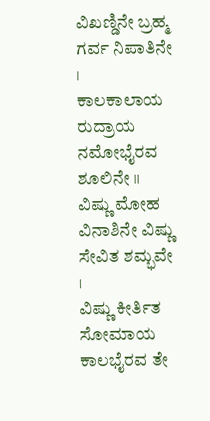ವಿಖಣ್ಡಿನೇ ಬ್ರಹ್ಮ ಗರ್ವ ನಿಪಾತಿನೇ ।
ಕಾಲಕಾಲಾಯ ರುದ್ರಾಯ ನಮೋಭೈರವ ಶೂಲಿನೇ ॥
ವಿಷ್ಣು ಮೋಹ ವಿನಾಶಿನೇ ವಿಷ್ಣು ಸೇವಿತ ಶಮ್ಭವೇ ।
ವಿಷ್ಣು ಕೀರ್ತಿತ ಸೋಮಾಯ ಕಾಲಭೈರವ ತೇ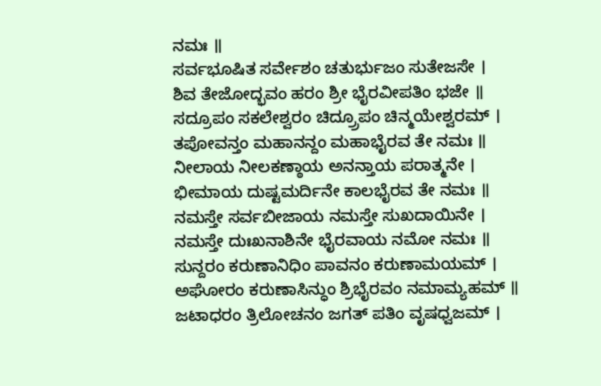ನಮಃ ॥
ಸರ್ವಭೂಷಿತ ಸರ್ವೇಶಂ ಚತುರ್ಭುಜಂ ಸುತೇಜಸೇ ।
ಶಿವ ತೇಜೋದ್ಭವಂ ಹರಂ ಶ್ರೀ ಭೈರವೀಪತಿಂ ಭಜೇ ॥
ಸದ್ರೂಪಂ ಸಕಲೇಶ್ವರಂ ಚಿದ್ರ್ರೂಪಂ ಚಿನ್ಮಯೇಶ್ವರಮ್ ।
ತಪೋವನ್ತಂ ಮಹಾನನ್ದಂ ಮಹಾಭೈರವ ತೇ ನಮಃ ॥
ನೀಲಾಯ ನೀಲಕಣ್ಠಾಯ ಅನನ್ತಾಯ ಪರಾತ್ಮನೇ ।
ಭೀಮಾಯ ದುಷ್ಟಮರ್ದಿನೇ ಕಾಲಭೈರವ ತೇ ನಮಃ ॥
ನಮಸ್ತೇ ಸರ್ವಬೀಜಾಯ ನಮಸ್ತೇ ಸುಖದಾಯಿನೇ ।
ನಮಸ್ತೇ ದುಃಖನಾಶಿನೇ ಭೈರವಾಯ ನಮೋ ನಮಃ ॥
ಸುನ್ದರಂ ಕರುಣಾನಿಧಿಂ ಪಾವನಂ ಕರುಣಾಮಯಮ್ ।
ಅಘೋರಂ ಕರುಣಾಸಿನ್ಧುಂ ಶ್ರಿಭೈರವಂ ನಮಾಮ್ಯಹಮ್ ॥
ಜಟಾಧರಂ ತ್ರಿಲೋಚನಂ ಜಗತ್ ಪತಿಂ ವೃಷಧ್ವಜಮ್ ।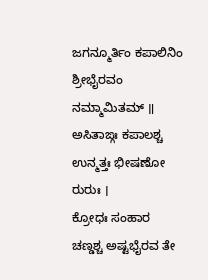ಜಗನ್ಮೂರ್ತಿಂ ಕಪಾಲಿನಿಂ ಶ್ರೀಭೈರವಂ ನಮ್ಮಾಮಿತಮ್ ॥
ಅಸಿತಾಙ್ಗಃ ಕಪಾಲಶ್ಚ ಉನ್ಮತ್ತಃ ಭೀಷಣೋ ರುರುಃ ।
ಕ್ರೋಧಃ ಸಂಹಾರ ಚಣ್ಡಶ್ಚ ಅಷ್ಟಭೈರವ ತೇ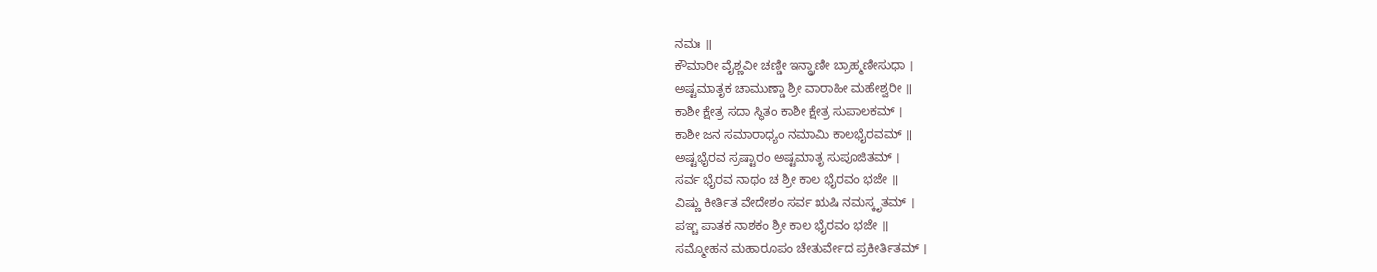ನಮಃ ॥
ಕೌಮಾರೀ ವೈಶ್ಣವೀ ಚಣ್ಡೀ ಇನ್ದ್ರಾಣೀ ಬ್ರಾಹ್ಮಣೀಸುಧಾ ।
ಅಷ್ಟಮಾತೃಕ ಚಾಮುಣ್ಡಾ ಶ್ರೀ ವಾರಾಹೀ ಮಹೇಶ್ವರೀ ॥
ಕಾಶೀ ಕ್ಷೇತ್ರ ಸದಾ ಸ್ಥಿತಂ ಕಾಶೀ ಕ್ಷೇತ್ರ ಸುಪಾಲಕಮ್ ।
ಕಾಶೀ ಜನ ಸಮಾರಾಧ್ಯಂ ನಮಾಮಿ ಕಾಲಭೈರವಮ್ ॥
ಅಷ್ಟಭೈರವ ಸ್ರಷ್ಟಾರಂ ಅಷ್ಟಮಾತೃ ಸುಪೂಜಿತಮ್ ।
ಸರ್ವ ಭೈರವ ನಾಥಂ ಚ ಶ್ರೀ ಕಾಲ ಭೈರವಂ ಭಜೇ ॥
ವಿಷ್ಣು ಕೀರ್ತಿತ ವೇದೇಶಂ ಸರ್ವ ಋಷಿ ನಮಸ್ಕೃತಮ್ ।
ಪಞ್ಚ ಪಾತಕ ನಾಶಕಂ ಶ್ರೀ ಕಾಲ ಭೈರವಂ ಭಜೇ ॥
ಸಮ್ಮೋಹನ ಮಹಾರೂಪಂ ಚೇತುರ್ವೇದ ಪ್ರಕೀರ್ತಿತಮ್ ।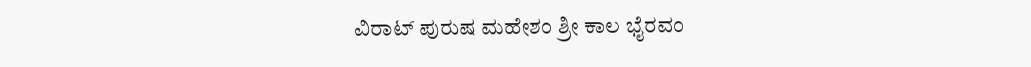ವಿರಾಟ್ ಪುರುಷ ಮಹೇಶಂ ಶ್ರೀ ಕಾಲ ಭೈರವಂ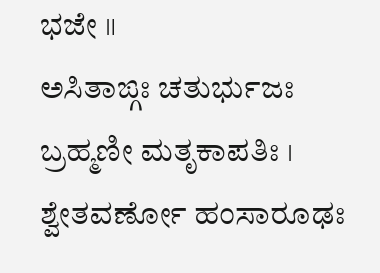ಭಜೇ ॥
ಅಸಿತಾಙ್ಗಃ ಚತುರ್ಭುಜಃ ಬ್ರಹ್ಮಣೀ ಮತೃಕಾಪತಿಃ ।
ಶ್ವೇತವರ್ಣೋ ಹಂಸಾರೂಢಃ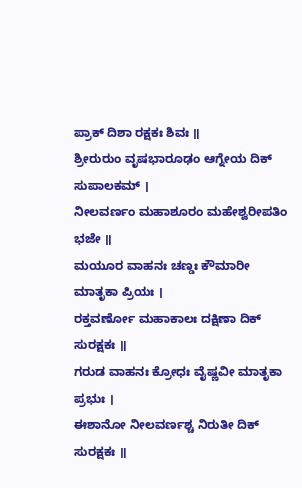ಪ್ರಾಕ್ ದಿಶಾ ರಕ್ಷಕಃ ಶಿವಃ ॥
ಶ್ರೀರುರುಂ ವೃಷಭಾರೂಢಂ ಆಗ್ನೇಯ ದಿಕ್ ಸುಪಾಲಕಮ್ ।
ನೀಲವರ್ಣಂ ಮಹಾಶೂರಂ ಮಹೇಶ್ವರೀಪತಿಂ ಭಜೇ ॥
ಮಯೂರ ವಾಹನಃ ಚಣ್ಡಃ ಕೌಮಾರೀ ಮಾತೃಕಾ ಪ್ರಿಯಃ ।
ರಕ್ತವರ್ಣೋ ಮಹಾಕಾಲಃ ದಕ್ಷಿಣಾ ದಿಕ್ ಸುರಕ್ಷಕಃ ॥
ಗರುಡ ವಾಹನಃ ಕ್ರೋಧಃ ವೈಷ್ಣವೀ ಮಾತೃಕಾ ಪ್ರಭುಃ ।
ಈಶಾನೋ ನೀಲವರ್ಣಶ್ಚ ನಿರುತೀ ದಿಕ್ ಸುರಕ್ಷಕಃ ॥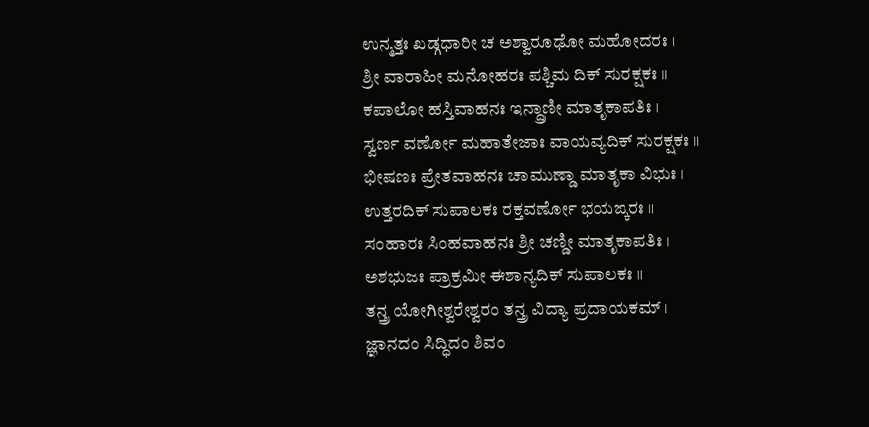ಉನ್ಮತ್ತಃ ಖಡ್ಗಧಾರೀ ಚ ಅಶ್ವಾರೂಢೋ ಮಹೋದರಃ ।
ಶ್ರೀ ವಾರಾಹೀ ಮನೋಹರಃ ಪಶ್ಚಿಮ ದಿಕ್ ಸುರಕ್ಷಕಃ ॥
ಕಪಾಲೋ ಹಸ್ತಿವಾಹನಃ ಇನ್ದ್ರಾಣೀ ಮಾತೃಕಾಪತಿಃ ।
ಸ್ವರ್ಣ ವರ್ಣೋ ಮಹಾತೇಜಾಃ ವಾಯವ್ಯದಿಕ್ ಸುರಕ್ಷಕಃ ॥
ಭೀಷಣಃ ಪ್ರೇತವಾಹನಃ ಚಾಮುಣ್ಡಾ ಮಾತೃಕಾ ವಿಭುಃ ।
ಉತ್ತರದಿಕ್ ಸುಪಾಲಕಃ ರಕ್ತವರ್ಣೋ ಭಯಙ್ಕರಃ ॥
ಸಂಹಾರಃ ಸಿಂಹವಾಹನಃ ಶ್ರೀ ಚಣ್ಡೀ ಮಾತೃಕಾಪತಿಃ ।
ಅಶಭುಜಃ ಪ್ರಾಕ್ರಮೀ ಈಶಾನ್ಯದಿಕ್ ಸುಪಾಲಕಃ ॥
ತನ್ತ್ರ ಯೋಗೀಶ್ವರೇಶ್ವರಂ ತನ್ತ್ರ ವಿದ್ಯಾ ಪ್ರದಾಯಕಮ್ ।
ಜ್ಞಾನದಂ ಸಿದ್ಧಿದಂ ಶಿವಂ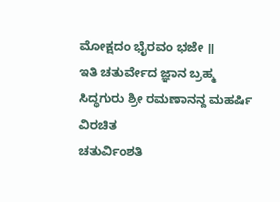ಮೋಕ್ಷದಂ ಭೈರವಂ ಭಜೇ ॥
ಇತಿ ಚತುರ್ವೇದ ಜ್ಞಾನ ಬ್ರಹ್ಮ ಸಿದ್ಧಗುರು ಶ್ರೀ ರಮಣಾನನ್ದ ಮಹರ್ಷಿ ವಿರಚಿತ
ಚತುರ್ವಿಂಶತಿ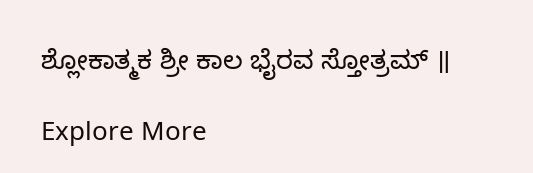ಶ್ಲೋಕಾತ್ಮಕ ಶ್ರೀ ಕಾಲ ಭೈರವ ಸ್ತೋತ್ರಮ್ ॥

Explore More